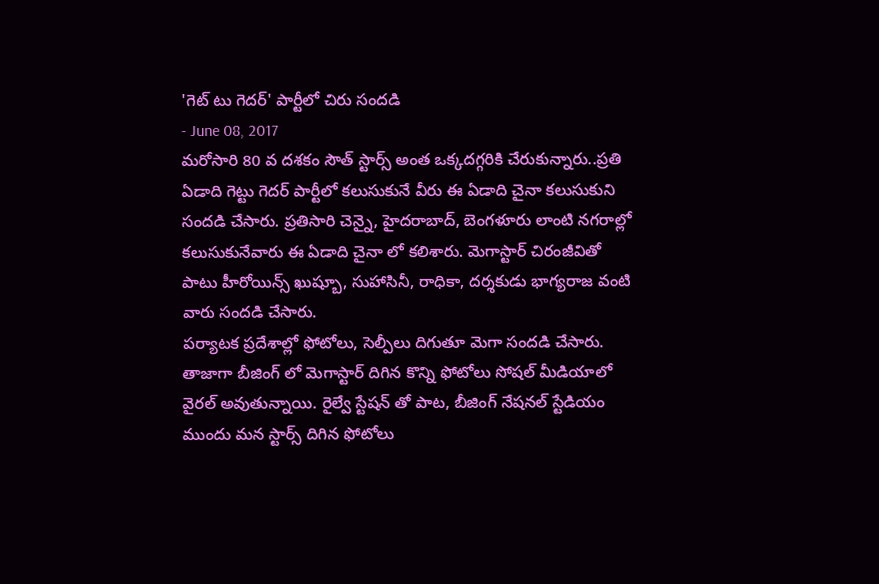'గెట్ టు గెదర్' పార్టీలో చిరు సందడి
- June 08, 2017
మరోసారి 80 వ దశకం సౌత్ స్టార్స్ అంత ఒక్కదగ్గరికి చేరుకున్నారు..ప్రతి ఏడాది గెట్టు గెదర్ పార్టీలో కలుసుకునే వీరు ఈ ఏడాది చైనా కలుసుకుని సందడి చేసారు. ప్రతిసారి చెన్నై, హైదరాబాద్, బెంగళూరు లాంటి నగరాల్లో కలుసుకునేవారు ఈ ఏడాది చైనా లో కలిశారు. మెగాస్టార్ చిరంజీవితో పాటు హీరోయిన్స్ ఖుష్బూ, సుహాసినీ, రాధికా, దర్శకుడు భాగ్యరాజ వంటి వారు సందడి చేసారు.
పర్యాటక ప్రదేశాల్లో ఫోటోలు, సెల్పీలు దిగుతూ మెగా సందడి చేసారు. తాజాగా బీజింగ్ లో మెగాస్టార్ దిగిన కొన్ని ఫోటోలు సోషల్ మీడియాలో వైరల్ అవుతున్నాయి. రైల్వే స్టేషన్ తో పాట, బీజింగ్ నేషనల్ స్టేడియం ముందు మన స్టార్స్ దిగిన ఫోటోలు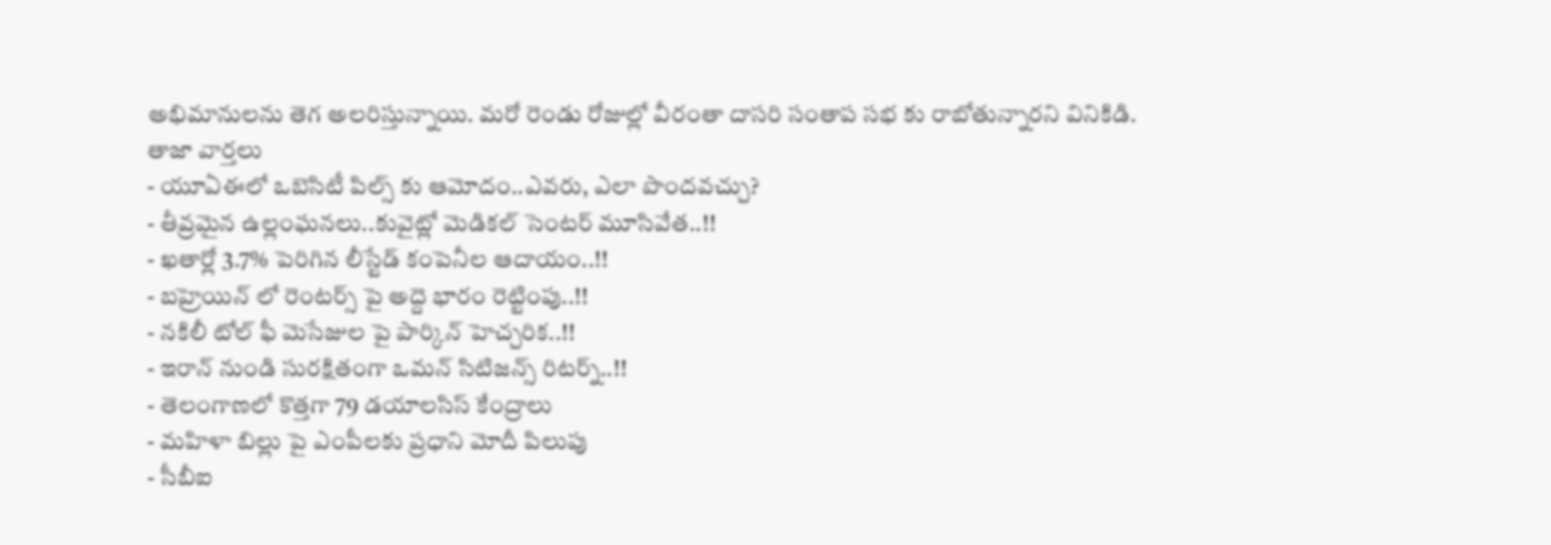అభిమానులను తెగ అలరిస్తున్నాయి. మరో రెండు రోజుల్లో వీరంతా దాసరి సంతాప సభ కు రాబోతున్నారని వినికిడి.
తాజా వార్తలు
- యూఏఈలో ఒబెసిటీ పిల్స్ కు ఆమోదం..ఎవరు, ఎలా పొందవచ్చు?
- తీవ్రమైన ఉల్లంఘనలు..కువైట్లో మెడికల్ సెంటర్ మూసివేత..!!
- ఖతార్లో 3.7% పెరిగిన లీస్టేడ్ కంపెనీల ఆదాయం..!!
- బహ్రెయిన్ లో రెంటర్స్ పై అద్దె భారం రెట్టింపు..!!
- నకిలీ టోల్ ఫీ మెసేజుల పై పార్కిన్ హెచ్చరిక..!!
- ఇరాన్ నుండి సురక్షితంగా ఒమన్ సిటిజన్స్ రిటర్న్..!!
- తెలంగాణలో కొత్తగా 79 డయాలసిస్ కేంద్రాలు
- మహిళా బిల్లు పై ఎంపీలకు ప్రధాని మోదీ పిలుపు
- సీబీఐ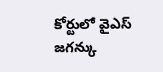కోర్టులో వైఎస్ జగన్కు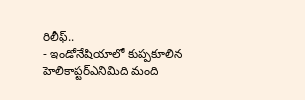రిలీఫ్..
- ఇండోనేషియాలో కుప్పకూలిన హెలికాప్టర్ఎనిమిది మంది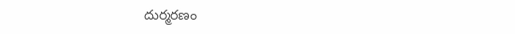దుర్మరణం